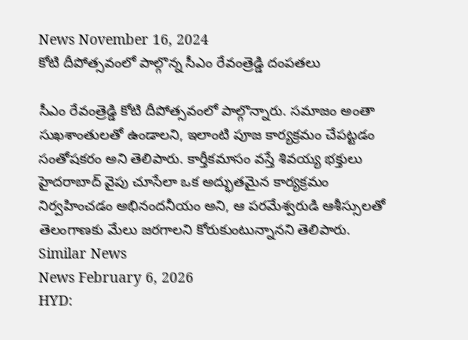News November 16, 2024
కోటి దీపోత్సవంలో పాల్గొన్న సీఎం రేవంత్రెడ్డి దంపతలు

సీఎం రేవంత్రెడ్డి కోటి దీపోత్సవంలో పాల్గొన్నారు. సమాజం అంతా సుఖశాంతులతో ఉండాలని, ఇలాంటి పూజ కార్యక్రమం చేపట్టడం సంతోషకరం అని తెలిపారు. కార్తీకమాసం వస్తే శివయ్య భక్తులు హైదరాబాద్ వైపు చూసేలా ఒక అద్భుతమైన కార్యక్రమం నిర్వహించడం అభినందనీయం అని, ఆ పరమేశ్వరుడి ఆశీస్సులతో తెలంగాణకు మేలు జరగాలని కోరుకుంటున్నానని తెలిపారు.
Similar News
News February 6, 2026
HYD: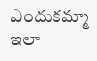ఎందుకమ్మా ఇలా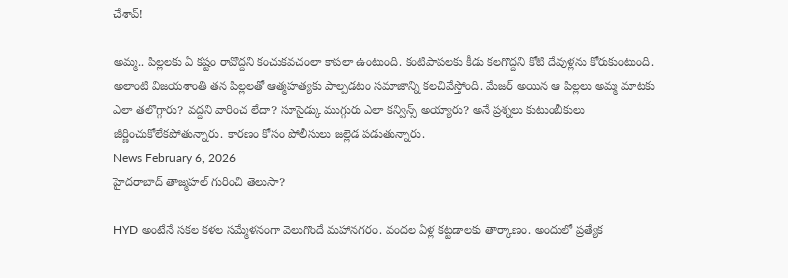చేశావ్!

అమ్మ.. పిల్లలకు ఏ కష్టం రావొద్దని కంచుకవచంలా కాపలా ఉంటుంది. కంటిపాపలకు కీడు కలగొద్దని కోటి దేవుళ్లను కోరుకుంటుంది. అలాంటి విజయశాంతి తన పిల్లలతో ఆత్మహత్యకు పాల్పడటం సమాజాన్ని కలచివేస్తోంది. మేజర్ అయిన ఆ పిల్లలు అమ్మ మాటకు ఎలా తలొగ్గారు? వద్దని వారించ లేదా? సూసైడ్కు ముగ్గురు ఎలా కన్విన్స్ అయ్యారు? అనే ప్రశ్నలు కుటుంబీకులు జీర్ణించుకోలేకపోతున్నారు. కారణం కోసం పోలీసులు జల్లెడ పడుతున్నారు.
News February 6, 2026
హైదరాబాద్ తాజ్మహల్ గురించి తెలుసా?

HYD అంటేనే సకల కళల సమ్మేళనంగా వెలుగొందే మహానగరం. వందల ఏళ్ల కట్టడాలకు తార్కాణం. అందులో ప్రత్యేక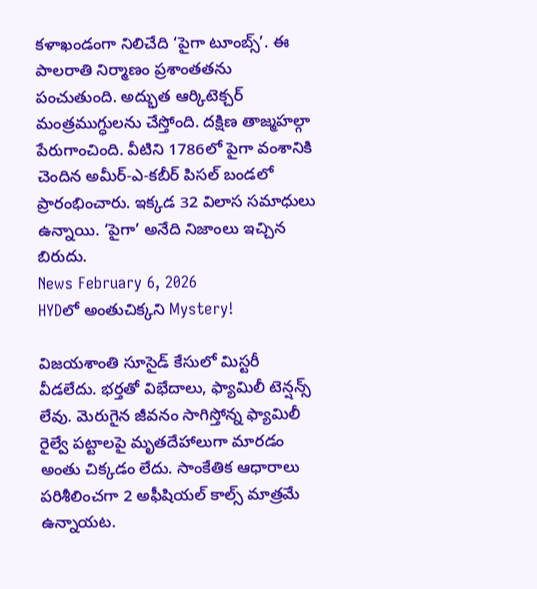కళాఖండంగా నిలిచేది ‘పైగా టూంబ్స్’. ఈ పాలరాతి నిర్మాణం ప్రశాంతతను పంచుతుంది. అద్భుత ఆర్కిటెక్చర్ మంత్రముగ్ధులను చేస్తోంది. దక్షిణ తాజ్మహల్గా పేరుగాంచింది. వీటిని 1786లో పైగా వంశానికి చెందిన అమీర్-ఎ-కబీర్ పిసల్ బండలో ప్రారంభించారు. ఇక్కడ 32 విలాస సమాధులు ఉన్నాయి. ‘పైగా’ అనేది నిజాంలు ఇచ్చిన బిరుదు.
News February 6, 2026
HYDలో అంతుచిక్కని Mystery!

విజయశాంతి సూసైడ్ కేసులో మిస్టరీ వీడలేదు. భర్తతో విభేదాలు, ఫ్యామిలీ టెన్షన్స్ లేవు. మెరుగైన జీవనం సాగిస్తోన్న ఫ్యామిలీ రైల్వే పట్టాలపై మృతదేహాలుగా మారడం అంతు చిక్కడం లేదు. సాంకేతిక ఆధారాలు పరిశీలించగా 2 అఫీషియల్ కాల్స్ మాత్రమే ఉన్నాయట.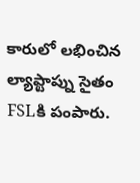కారులో లభించిన ల్యాప్టాప్ను సైతం FSLకి పంపారు.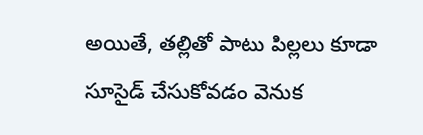అయితే, తల్లితో పాటు పిల్లలు కూడా సూసైడ్ చేసుకోవడం వెనుక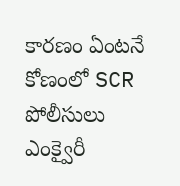కారణం ఏంటనే కోణంలో SCR పోలీసులు ఎంక్వైరీ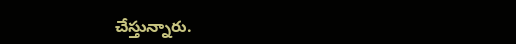చేస్తున్నారు.